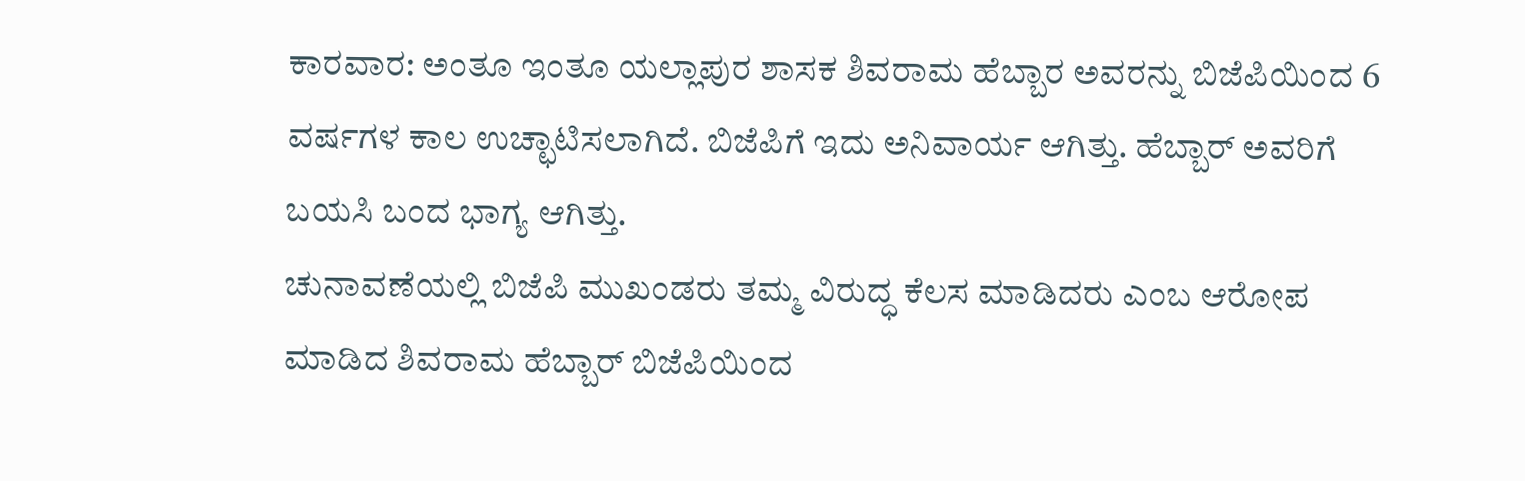ಕಾರವಾರ: ಅಂತೂ ಇಂತೂ ಯಲ್ಲಾಪುರ ಶಾಸಕ ಶಿವರಾಮ ಹೆಬ್ಬಾರ ಅವರನ್ನು ಬಿಜೆಪಿಯಿಂದ 6 ವರ್ಷಗಳ ಕಾಲ ಉಚ್ಛಾಟಿಸಲಾಗಿದೆ. ಬಿಜೆಪಿಗೆ ಇದು ಅನಿವಾರ್ಯ ಆಗಿತ್ತು. ಹೆಬ್ಬಾರ್ ಅವರಿಗೆ ಬಯಸಿ ಬಂದ ಭಾಗ್ಯ ಆಗಿತ್ತು.
ಚುನಾವಣೆಯಲ್ಲಿ ಬಿಜೆಪಿ ಮುಖಂಡರು ತಮ್ಮ ವಿರುದ್ಧ ಕೆಲಸ ಮಾಡಿದರು ಎಂಬ ಆರೋಪ ಮಾಡಿದ ಶಿವರಾಮ ಹೆಬ್ಬಾರ್ ಬಿಜೆಪಿಯಿಂದ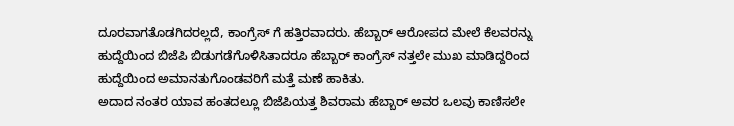ದೂರವಾಗತೊಡಗಿದರಲ್ಲದೆ, ಕಾಂಗ್ರೆಸ್ ಗೆ ಹತ್ತಿರವಾದರು. ಹೆಬ್ಬಾರ್ ಆರೋಪದ ಮೇಲೆ ಕೆಲವರನ್ನು ಹುದ್ದೆಯಿಂದ ಬಿಜೆಪಿ ಬಿಡುಗಡೆಗೊಳಿಸಿತಾದರೂ ಹೆಬ್ಬಾರ್ ಕಾಂಗ್ರೆಸ್ ನತ್ತಲೇ ಮುಖ ಮಾಡಿದ್ದರಿಂದ ಹುದ್ದೆಯಿಂದ ಅಮಾನತುಗೊಂಡವರಿಗೆ ಮತ್ತೆ ಮಣೆ ಹಾಕಿತು.
ಅದಾದ ನಂತರ ಯಾವ ಹಂತದಲ್ಲೂ ಬಿಜೆಪಿಯತ್ತ ಶಿವರಾಮ ಹೆಬ್ಬಾರ್ ಅವರ ಒಲವು ಕಾಣಿಸಲೇ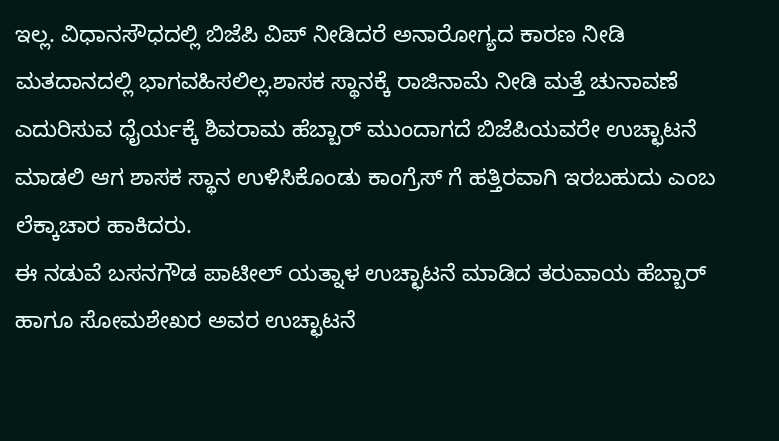ಇಲ್ಲ. ವಿಧಾನಸೌಧದಲ್ಲಿ ಬಿಜೆಪಿ ವಿಪ್ ನೀಡಿದರೆ ಅನಾರೋಗ್ಯದ ಕಾರಣ ನೀಡಿ ಮತದಾನದಲ್ಲಿ ಭಾಗವಹಿಸಲಿಲ್ಲ.ಶಾಸಕ ಸ್ಥಾನಕ್ಕೆ ರಾಜಿನಾಮೆ ನೀಡಿ ಮತ್ತೆ ಚುನಾವಣೆ ಎದುರಿಸುವ ಧೈರ್ಯಕ್ಕೆ ಶಿವರಾಮ ಹೆಬ್ಬಾರ್ ಮುಂದಾಗದೆ ಬಿಜೆಪಿಯವರೇ ಉಚ್ಛಾಟನೆ ಮಾಡಲಿ ಆಗ ಶಾಸಕ ಸ್ಥಾನ ಉಳಿಸಿಕೊಂಡು ಕಾಂಗ್ರೆಸ್ ಗೆ ಹತ್ತಿರವಾಗಿ ಇರಬಹುದು ಎಂಬ ಲೆಕ್ಕಾಚಾರ ಹಾಕಿದರು.
ಈ ನಡುವೆ ಬಸನಗೌಡ ಪಾಟೀಲ್ ಯತ್ನಾಳ ಉಚ್ಛಾಟನೆ ಮಾಡಿದ ತರುವಾಯ ಹೆಬ್ಬಾರ್ ಹಾಗೂ ಸೋಮಶೇಖರ ಅವರ ಉಚ್ಛಾಟನೆ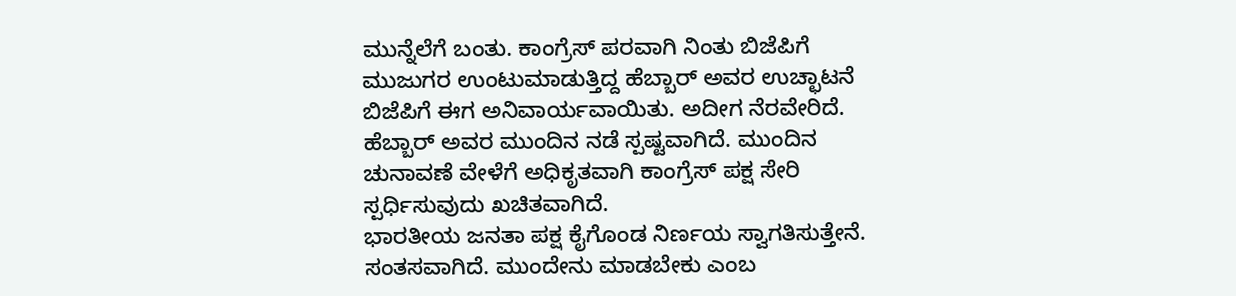ಮುನ್ನೆಲೆಗೆ ಬಂತು. ಕಾಂಗ್ರೆಸ್ ಪರವಾಗಿ ನಿಂತು ಬಿಜೆಪಿಗೆ ಮುಜುಗರ ಉಂಟುಮಾಡುತ್ತಿದ್ದ ಹೆಬ್ಬಾರ್ ಅವರ ಉಚ್ಛಾಟನೆ ಬಿಜೆಪಿಗೆ ಈಗ ಅನಿವಾರ್ಯವಾಯಿತು. ಅದೀಗ ನೆರವೇರಿದೆ. ಹೆಬ್ಬಾರ್ ಅವರ ಮುಂದಿನ ನಡೆ ಸ್ಪಷ್ಟವಾಗಿದೆ. ಮುಂದಿನ ಚುನಾವಣೆ ವೇಳೆಗೆ ಅಧಿಕೃತವಾಗಿ ಕಾಂಗ್ರೆಸ್ ಪಕ್ಷ ಸೇರಿ ಸ್ಪರ್ಧಿಸುವುದು ಖಚಿತವಾಗಿದೆ.
ಭಾರತೀಯ ಜನತಾ ಪಕ್ಷ ಕೈಗೊಂಡ ನಿರ್ಣಯ ಸ್ವಾಗತಿಸುತ್ತೇನೆ. ಸಂತಸವಾಗಿದೆ. ಮುಂದೇನು ಮಾಡಬೇಕು ಎಂಬ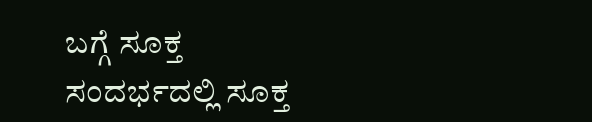ಬಗ್ಗೆ ಸೂಕ್ತ ಸಂದರ್ಭದಲ್ಲಿ ಸೂಕ್ತ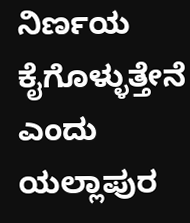ನಿರ್ಣಯ ಕೈಗೊಳ್ಳುತ್ತೇನೆ ಎಂದು ಯಲ್ಲಾಪುರ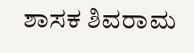ಶಾಸಕ ಶಿವರಾಮ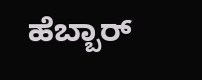ಹೆಬ್ಬಾರ್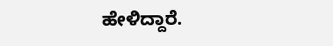ಹೇಳಿದ್ದಾರೆ.